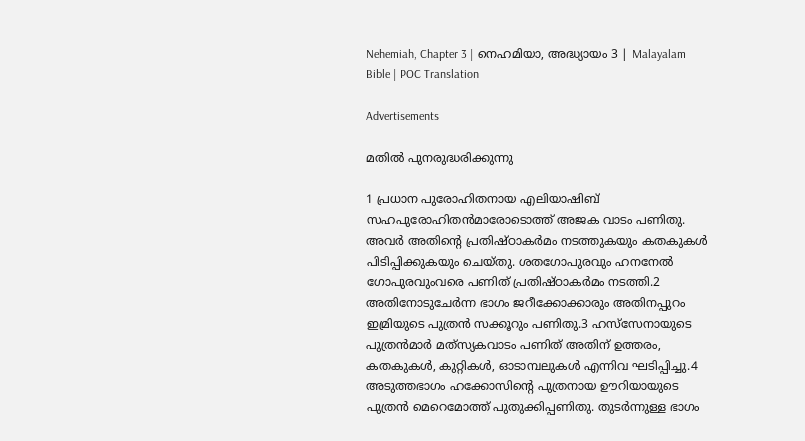Nehemiah, Chapter 3 | നെഹമിയാ, അദ്ധ്യായം 3 | Malayalam Bible | POC Translation

Advertisements

മതില്‍ പുനരുദ്ധരിക്കുന്നു

1 പ്രധാന പുരോഹിതനായ എലിയാഷിബ് സഹപുരോഹിതന്‍മാരോടൊത്ത് അജക വാടം പണിതു. അവര്‍ അതിന്റെ പ്രതിഷ്ഠാകര്‍മം നടത്തുകയും കതകുകള്‍ പിടിപ്പിക്കുകയും ചെയ്തു. ശതഗോപുരവും ഹനനേല്‍ ഗോപുരവുംവരെ പണിത് പ്രതിഷ്ഠാകര്‍മം നടത്തി.2 അതിനോടുചേര്‍ന്ന ഭാഗം ജറീക്കോക്കാരും അതിനപ്പുറം ഇമ്രിയുടെ പുത്രന്‍ സക്കൂറും പണിതു.3 ഹസ്‌സേനായുടെ പുത്രന്‍മാര്‍ മത്‌സ്യകവാടം പണിത് അതിന് ഉത്തരം, കതകുകള്‍, കുറ്റികള്‍, ഓടാമ്പലുകള്‍ എന്നിവ ഘടിപ്പിച്ചു.4 അടുത്തഭാഗം ഹക്കോസിന്റെ പുത്രനായ ഊറിയായുടെ പുത്രന്‍ മെറെമോത്ത് പുതുക്കിപ്പണിതു. തുടര്‍ന്നുള്ള ഭാഗം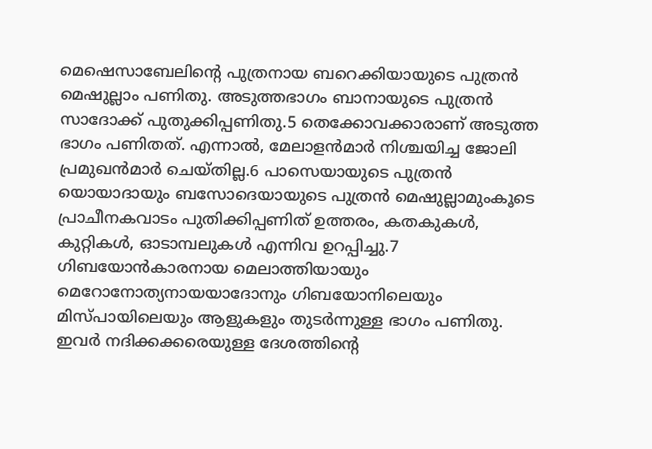മെഷെസാബേലിന്റെ പുത്രനായ ബറെക്കിയായുടെ പുത്രന്‍ മെഷുല്ലാം പണിതു. അടുത്തഭാഗം ബാനായുടെ പുത്രന്‍ സാദോക്ക് പുതുക്കിപ്പണിതു.5 തെക്കോവക്കാരാണ് അടുത്ത ഭാഗം പണിതത്. എന്നാല്‍, മേലാളന്‍മാര്‍ നിശ്ചയിച്ച ജോലി പ്രമുഖന്‍മാര്‍ ചെയ്തില്ല.6 പാസെയായുടെ പുത്രന്‍ യൊയാദായും ബസോദെയായുടെ പുത്രന്‍ മെഷുല്ലാമുംകൂടെ പ്രാചീനകവാടം പുതിക്കിപ്പണിത് ഉത്തരം, കതകുകള്‍, കുറ്റികള്‍, ഓടാമ്പലുകള്‍ എന്നിവ ഉറപ്പിച്ചു.7 ഗിബയോന്‍കാരനായ മെലാത്തിയായും മെറോനോത്യനായയാദോനും ഗിബയോനിലെയും മിസ്പായിലെയും ആളുകളും തുടര്‍ന്നുള്ള ഭാഗം പണിതു. ഇവര്‍ നദിക്കക്കരെയുള്ള ദേശത്തിന്റെ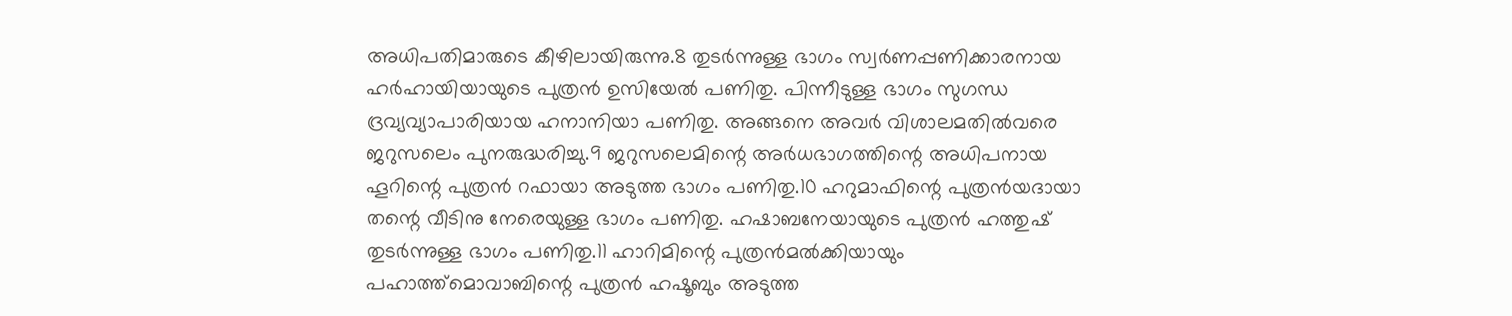അധിപതിമാരുടെ കീഴിലായിരുന്നു.8 തുടര്‍ന്നുള്ള ഭാഗം സ്വര്‍ണപ്പണിക്കാരനായ ഹര്‍ഹായിയായുടെ പുത്രന്‍ ഉസിയേല്‍ പണിതു. പിന്നീടുള്ള ഭാഗം സുഗന്ധ ദ്രവ്യവ്യാപാരിയായ ഹനാനിയാ പണിതു. അങ്ങനെ അവര്‍ വിശാലമതില്‍വരെ ജറുസലെം പുനരുദ്ധരിച്ചു.9 ജറുസലെമിന്റെ അര്‍ധഭാഗത്തിന്റെ അധിപനായ ഹൂറിന്റെ പുത്രന്‍ റഫായാ അടുത്ത ഭാഗം പണിതു.10 ഹറുമാഫിന്റെ പുത്രന്‍യദായാ തന്റെ വീടിനു നേരെയുള്ള ഭാഗം പണിതു. ഹഷാബനേയായുടെ പുത്രന്‍ ഹത്തുഷ് തുടര്‍ന്നുള്ള ഭാഗം പണിതു.11 ഹാറിമിന്റെ പുത്രന്‍മല്‍ക്കിയായും പഹാത്ത്‌മൊവാബിന്റെ പുത്രന്‍ ഹഷൂബും അടുത്ത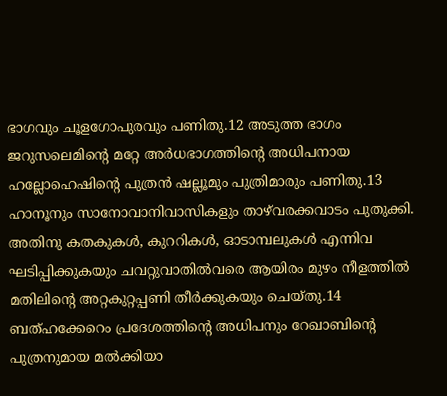ഭാഗവും ചൂളഗോപുരവും പണിതു.12 അടുത്ത ഭാഗം ജറുസലെമിന്റെ മറ്റേ അര്‍ധഭാഗത്തിന്റെ അധിപനായ ഹല്ലോഹെഷിന്റെ പുത്രന്‍ ഷല്ലൂമും പുത്രിമാരും പണിതു.13 ഹാനൂനും സാനോവാനിവാസികളും താഴ്‌വരക്കവാടം പുതുക്കി. അതിനു കതകുകള്‍, കുററികള്‍, ഓടാമ്പലുകള്‍ എന്നിവ ഘടിപ്പിക്കുകയും ചവറ്റുവാതില്‍വരെ ആയിരം മുഴം നീളത്തില്‍ മതിലിന്റെ അറ്റകുറ്റപ്പണി തീര്‍ക്കുകയും ചെയ്തു.14 ബത്ഹക്കേറെം പ്രദേശത്തിന്റെ അധിപനും റേഖാബിന്റെ പുത്രനുമായ മല്‍ക്കിയാ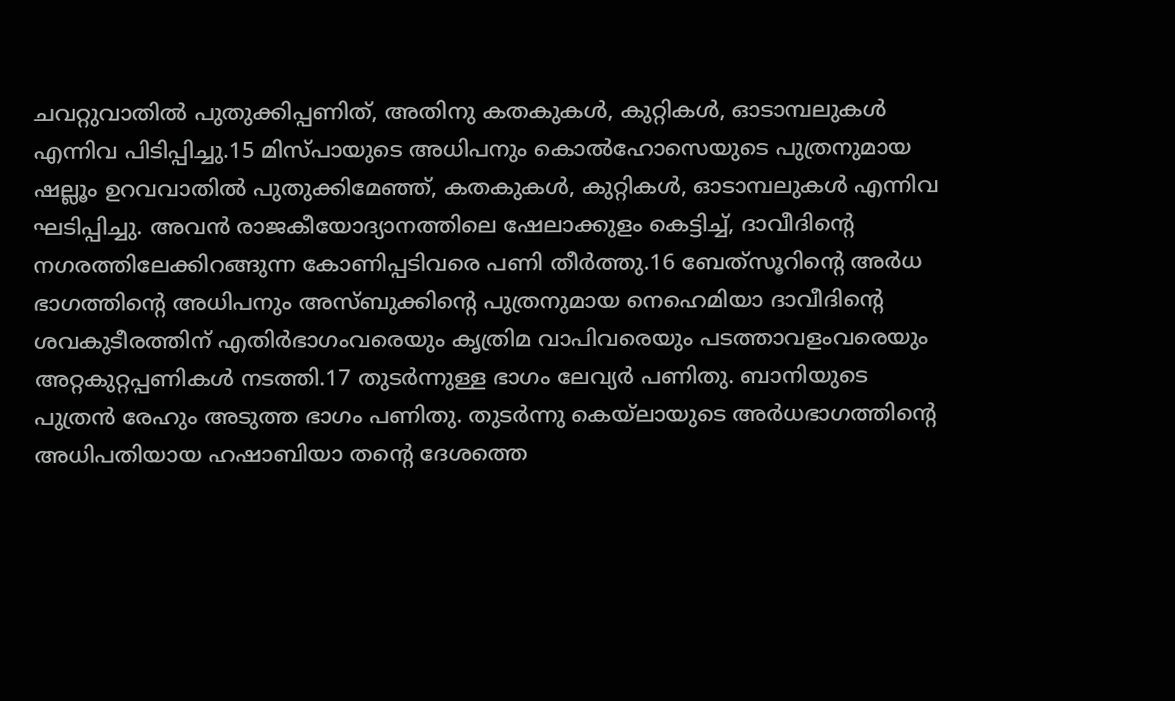ചവറ്റുവാതില്‍ പുതുക്കിപ്പണിത്, അതിനു കതകുകള്‍, കുറ്റികള്‍, ഓടാമ്പലുകള്‍ എന്നിവ പിടിപ്പിച്ചു.15 മിസ്പായുടെ അധിപനും കൊല്‍ഹോസെയുടെ പുത്രനുമായ ഷല്ലൂം ഉറവവാതില്‍ പുതുക്കിമേഞ്ഞ്, കതകുകള്‍, കുറ്റികള്‍, ഓടാമ്പലുകള്‍ എന്നിവ ഘടിപ്പിച്ചു. അവന്‍ രാജകീയോദ്യാനത്തിലെ ഷേലാക്കുളം കെട്ടിച്ച്, ദാവീദിന്റെ നഗരത്തിലേക്കിറങ്ങുന്ന കോണിപ്പടിവരെ പണി തീര്‍ത്തു.16 ബേത്‌സൂറിന്റെ അര്‍ധ ഭാഗത്തിന്റെ അധിപനും അസ്ബുക്കിന്റെ പുത്രനുമായ നെഹെമിയാ ദാവീദിന്റെ ശവകുടീരത്തിന് എതിര്‍ഭാഗംവരെയും കൃത്രിമ വാപിവരെയും പടത്താവളംവരെയും അറ്റകുറ്റപ്പണികള്‍ നടത്തി.17 തുടര്‍ന്നുള്ള ഭാഗം ലേവ്യര്‍ പണിതു. ബാനിയുടെ പുത്രന്‍ രേഹും അടുത്ത ഭാഗം പണിതു. തുടര്‍ന്നു കെയ്‌ലായുടെ അര്‍ധഭാഗത്തിന്റെ അധിപതിയായ ഹഷാബിയാ തന്റെ ദേശത്തെ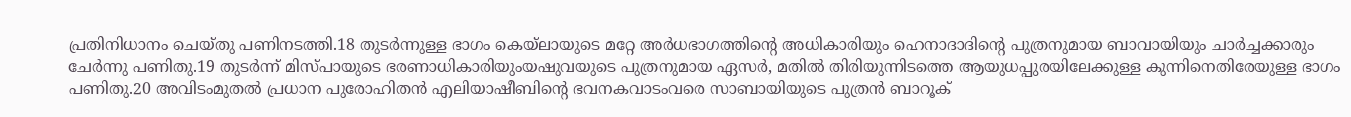പ്രതിനിധാനം ചെയ്തു പണിനടത്തി.18 തുടര്‍ന്നുള്ള ഭാഗം കെയ്‌ലായുടെ മറ്റേ അര്‍ധഭാഗത്തിന്റെ അധികാരിയും ഹെനാദാദിന്റെ പുത്രനുമായ ബാവായിയും ചാര്‍ച്ചക്കാരും ചേര്‍ന്നു പണിതു.19 തുടര്‍ന്ന് മിസ്പായുടെ ഭരണാധികാരിയുംയഷുവയുടെ പുത്രനുമായ ഏസര്‍, മതില്‍ തിരിയുന്നിടത്തെ ആയുധപ്പുരയിലേക്കുള്ള കുന്നിനെതിരേയുള്ള ഭാഗം പണിതു.20 അവിടംമുതല്‍ പ്രധാന പുരോഹിതന്‍ എലിയാഷീബിന്റെ ഭവനകവാടംവരെ സാബായിയുടെ പുത്രന്‍ ബാറൂക്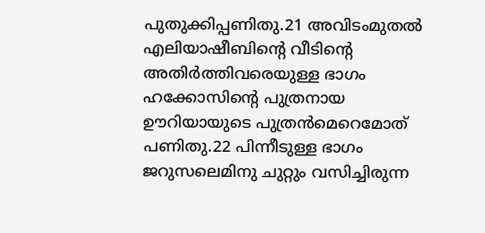പുതുക്കിപ്പണിതു.21 അവിടംമുതല്‍ എലിയാഷീബിന്റെ വീടിന്റെ അതിര്‍ത്തിവരെയുള്ള ഭാഗം ഹക്കോസിന്റെ പുത്രനായ ഊറിയായുടെ പുത്രന്‍മെറെമോത് പണിതു.22 പിന്നീടുള്ള ഭാഗം ജറുസലെമിനു ചുറ്റും വസിച്ചിരുന്ന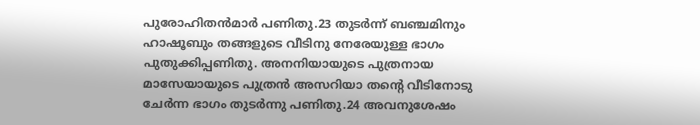പുരോഹിതന്‍മാര്‍ പണിതു.23 തുടര്‍ന്ന് ബഞ്ചമിനും ഹാഷൂബും തങ്ങളുടെ വീടിനു നേരേയുള്ള ഭാഗം പുതുക്കിപ്പണിതു. അനനിയായുടെ പുത്രനായ മാസേയായുടെ പുത്രന്‍ അസറിയാ തന്റെ വീടിനോടു ചേര്‍ന്ന ഭാഗം തുടര്‍ന്നു പണിതു.24 അവനുശേഷം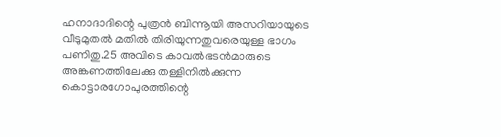ഹനാദാദിന്റെ പുത്രന്‍ ബിന്നൂയി അസറിയായുടെ വീടുമുതല്‍ മതില്‍ തിരിയുന്നതുവരെയുള്ള ഭാഗം പണിതു.25 അവിടെ കാവല്‍ഭടന്‍മാരുടെ അങ്കണത്തിലേക്കു തള്ളിനില്‍ക്കുന്ന കൊട്ടാരഗോപുരത്തിന്റെ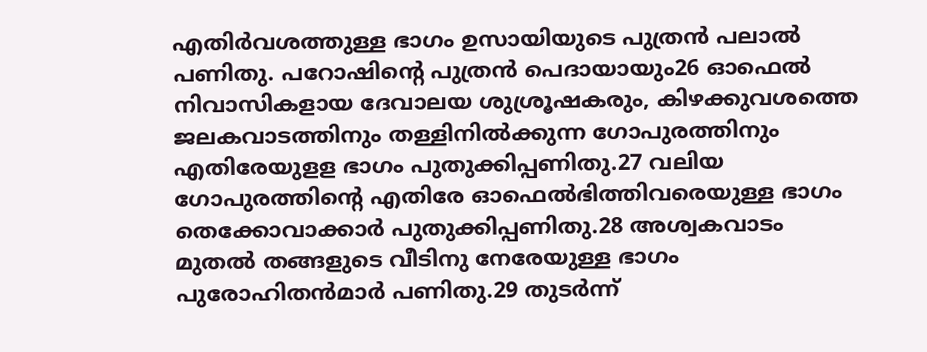എതിര്‍വശത്തുള്ള ഭാഗം ഉസായിയുടെ പുത്രന്‍ പലാല്‍ പണിതു. പറോഷിന്റെ പുത്രന്‍ പെദായായും26 ഓഫെല്‍ നിവാസികളായ ദേവാലയ ശുശ്രൂഷകരും, കിഴക്കുവശത്തെ ജലകവാടത്തിനും തള്ളിനില്‍ക്കുന്ന ഗോപുരത്തിനും എതിരേയുളള ഭാഗം പുതുക്കിപ്പണിതു.27 വലിയ ഗോപുരത്തിന്റെ എതിരേ ഓഫെല്‍ഭിത്തിവരെയുള്ള ഭാഗം തെക്കോവാക്കാര്‍ പുതുക്കിപ്പണിതു.28 അശ്വകവാടം മുതല്‍ തങ്ങളുടെ വീടിനു നേരേയുള്ള ഭാഗം പുരോഹിതന്‍മാര്‍ പണിതു.29 തുടര്‍ന്ന്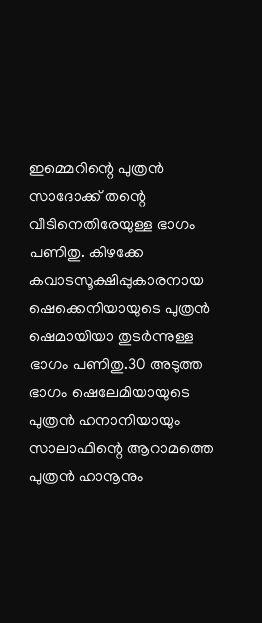ഇമ്മെറിന്റെ പുത്രന്‍ സാദോക്ക് തന്റെ വീടിനെതിരേയുള്ള ഭാഗം പണിതു. കിഴക്കേ കവാടസൂക്ഷിപ്പുകാരനായ ഷെക്കെനിയായുടെ പുത്രന്‍ ഷെമായിയാ തുടര്‍ന്നുള്ള ഭാഗം പണിതു.30 അടുത്ത ഭാഗം ഷെലേമിയായുടെ പുത്രന്‍ ഹനാനിയായും സാലാഫിന്റെ ആറാമത്തെ പുത്രന്‍ ഹാനൂനും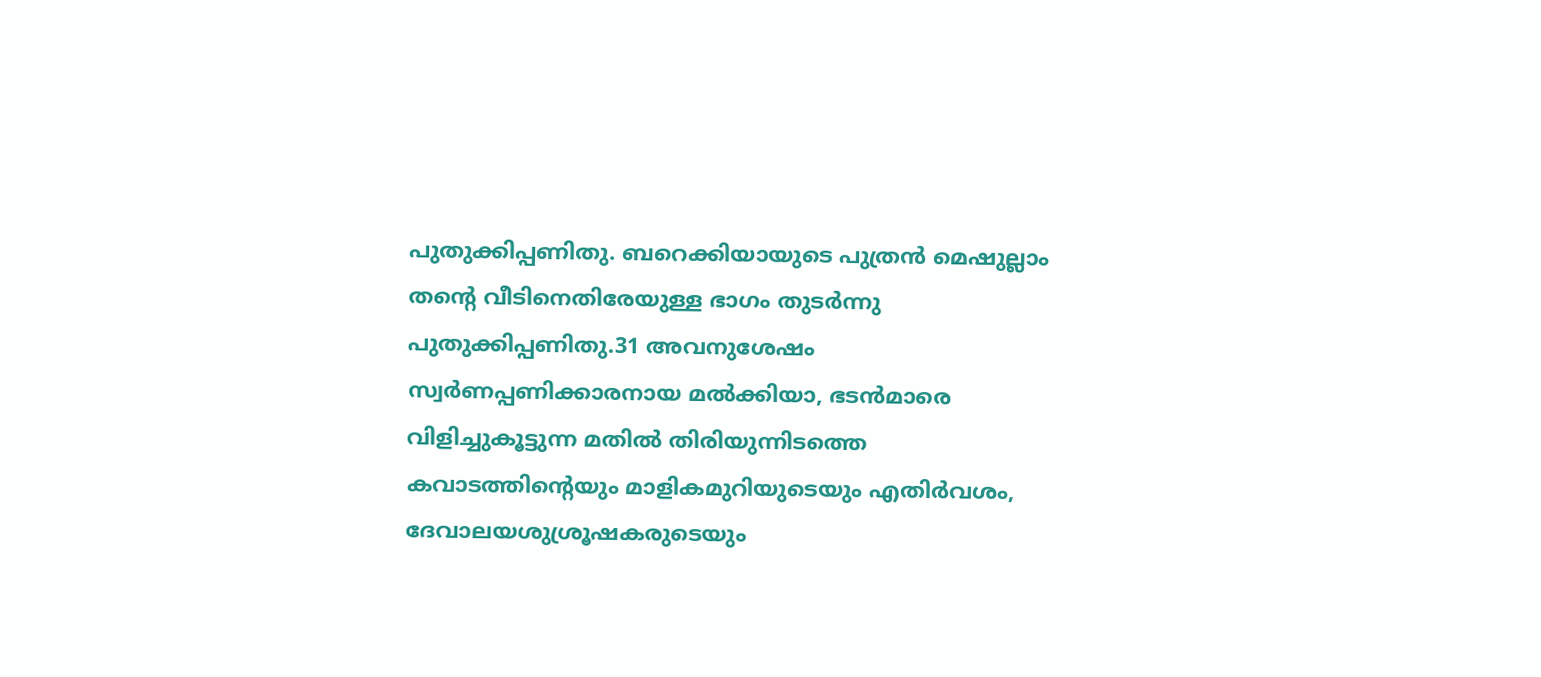പുതുക്കിപ്പണിതു. ബറെക്കിയായുടെ പുത്രന്‍ മെഷുല്ലാം തന്റെ വീടിനെതിരേയുള്ള ഭാഗം തുടര്‍ന്നു പുതുക്കിപ്പണിതു.31 അവനുശേഷം സ്വര്‍ണപ്പണിക്കാരനായ മല്‍ക്കിയാ, ഭടന്‍മാരെ വിളിച്ചുകൂട്ടുന്ന മതില്‍ തിരിയുന്നിടത്തെ കവാടത്തിന്റെയും മാളികമുറിയുടെയും എതിര്‍വശം, ദേവാലയശുശ്രൂഷകരുടെയും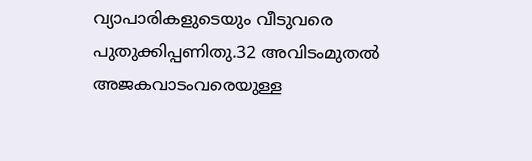വ്യാപാരികളുടെയും വീടുവരെ പുതുക്കിപ്പണിതു.32 അവിടംമുതല്‍ അജകവാടംവരെയുള്ള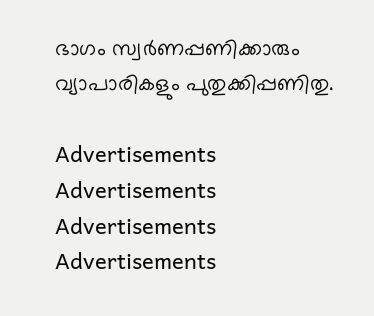ഭാഗം സ്വര്‍ണപ്പണിക്കാരും വ്യാപാരികളും പുതുക്കിപ്പണിതു.

Advertisements
Advertisements
Advertisements
Advertisements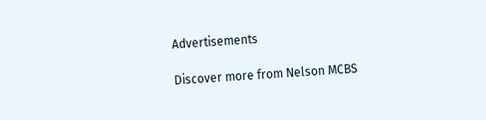Advertisements

Discover more from Nelson MCBS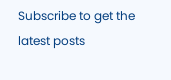Subscribe to get the latest posts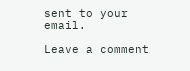sent to your email.

Leave a comment